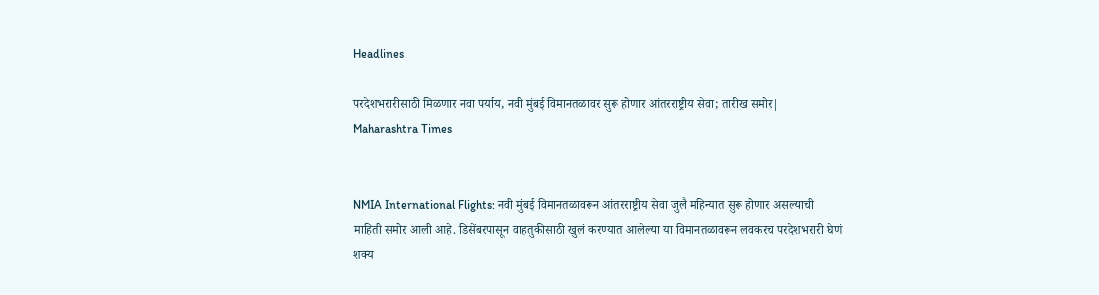Headlines

परदेशभरारीसाठी मिळणार नवा पर्याय, नवी मुंबई विमानतळावर सुरू होणार आंतरराष्ट्रीय सेवा; तारीख समोर| Maharashtra Times


NMIA International Flights: नवी मुंबई विमानतळावरून आंतरराष्ट्रीय सेवा जुलै महिन्यात सुरू होणार असल्याची माहिती समोर आली आहे. डिसेंबरपासून वाहतुकीसाठी खुलं करण्यात आलेल्या या विमानतळावरून लवकरच परदेशभरारी घेणं शक्य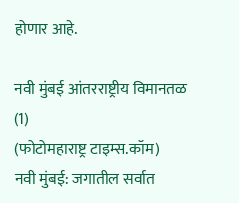होणार आहे.

नवी मुंबई आंतरराष्ट्रीय विमानतळ (1)
(फोटोमहाराष्ट्र टाइम्स.कॉम)
नवी मुंबई: जगातील सर्वात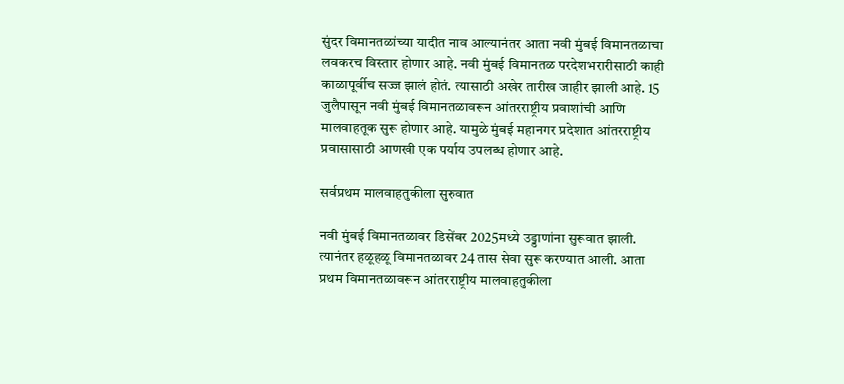सुंदर विमानतळांच्या यादीत नाव आल्यानंतर आता नवी मुंबई विमानतळाचा लवकरच विस्तार होणार आहे. नवी मुंबई विमानतळ परदेशभरारीसाठी काही काळापूर्वीच सज्ज झालं होतं. त्यासाठी अखेर तारीख जाहीर झाली आहे. 15 जुलैपासून नवी मुंबई विमानतळावरून आंतरराष्ट्रीय प्रवाशांची आणि मालवाहतूक सुरू होणार आहे. यामुळे मुंबई महानगर प्रदेशात आंतरराष्ट्रीय प्रवासासाठी आणखी एक पर्याय उपलब्ध होणार आहे.

सर्वप्रथम मालवाहतुकीला सुरुवात

नवी मुंबई विमानतळावर डिसेंबर 2025मध्ये उड्डाणांना सुरूवात झाली. त्यानंतर हळूहळू विमानतळावर 24 तास सेवा सुरू करण्यात आली. आता प्रथम विमानतळावरून आंतरराष्ट्रीय मालवाहतुकीला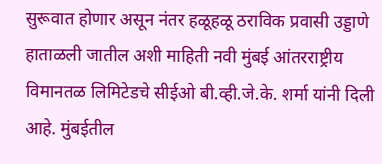सुरूवात होणार असून नंतर हळूहळू ठराविक प्रवासी उड्डाणे हाताळली जातील अशी माहिती नवी मुंबई आंतरराष्ट्रीय विमानतळ लिमिटेडचे सीईओ बी.व्ही.जे.के. शर्मा यांनी दिली आहे. मुंबईतील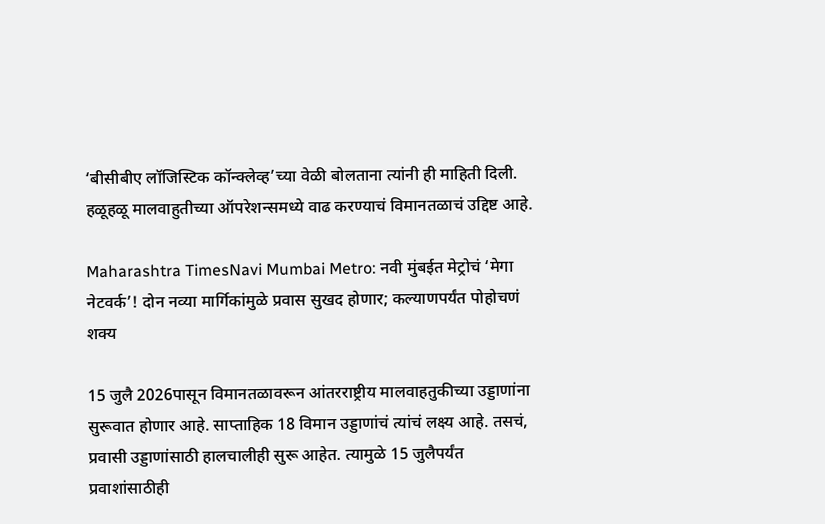‘बीसीबीए लॉजिस्टिक कॉन्क्लेव्ह’च्या वेळी बोलताना त्यांनी ही माहिती दिली. हळूहळू मालवाहुतीच्या ऑपरेशन्समध्ये वाढ करण्याचं विमानतळाचं उद्दिष्ट आहे.

Maharashtra TimesNavi Mumbai Metro: नवी मुंबईत मेट्रोचं ‘मेगा नेटवर्क’! दोन नव्या मार्गिकांमुळे प्रवास सुखद होणार; कल्याणपर्यंत पोहोचणं शक्य

15 जुलै 2026पासून विमानतळावरून आंतरराष्ट्रीय मालवाहतुकीच्या उड्डाणांना सुरूवात होणार आहे. साप्ताहिक 18 विमान उड्डाणांचं त्यांचं लक्ष्य आहे. तसचं, प्रवासी उड्डाणांसाठी हालचालीही सुरू आहेत. त्यामुळे 15 जुलैपर्यंत प्रवाशांसाठीही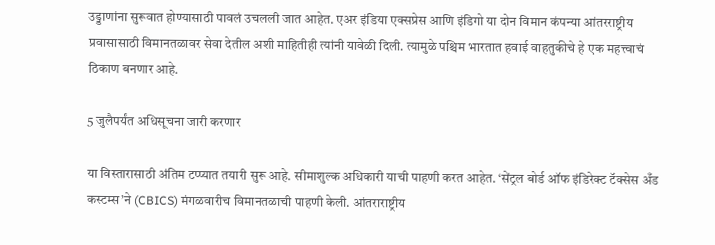उड्डाणांना सुरूवात होण्यासाठी पावलं उचलली जात आहेत. एअर इंडिया एक्सप्रेस आणि इंडिगो या दोन विमान कंपन्या आंतरराष्ट्रीय प्रवासासाठी विमानतळावर सेवा देतील अशी माहितीही त्यांनी यावेळी दिली. त्यामुळे पश्चिम भारतात हवाई वाहतुकीचे हे एक महत्त्वाचं ठिकाण बनणार आहे.

5 जुलैपर्यंत अधिसूचना जारी करणार

या विस्तारासाठी अंतिम टप्प्यात तयारी सुरू आहे. सीमाशुल्क अधिकारी याची पाहणी करत आहेत. ‘सेंट्रल बोर्ड ऑफ इंडिरेक्ट टॅक्सेस अँड कस्टम्स’ने (CBICS) मंगळवारीच विमानतळाची पाहणी केली. आंतराराष्ट्रीय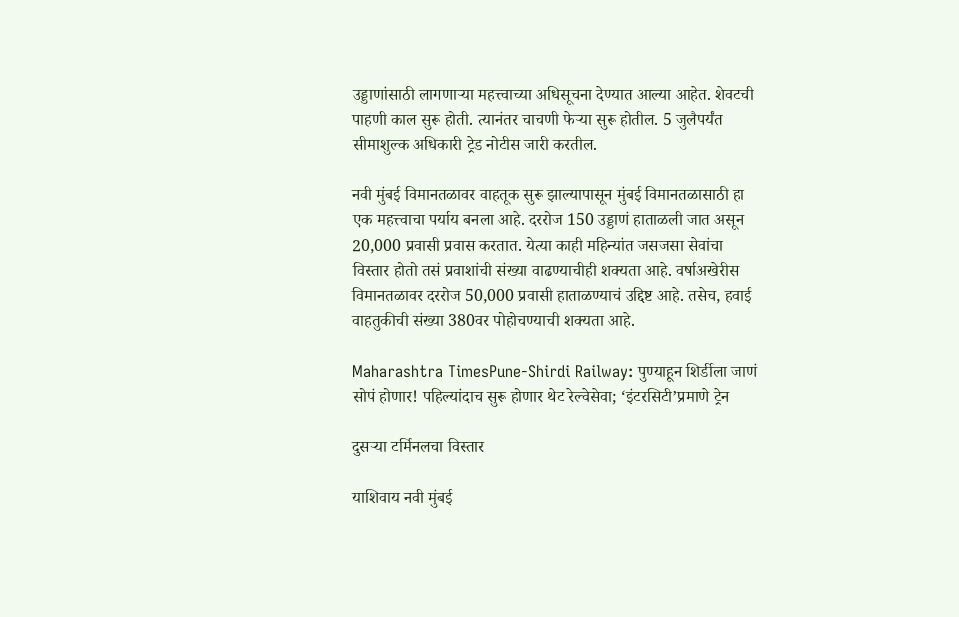उड्डाणांसाठी लागणाऱ्या महत्त्वाच्या अधिसूचना देण्यात आल्या आहेत. शेवटची पाहणी काल सुरू होती. त्यानंतर चाचणी फेऱ्या सुरू होतील. 5 जुलैपर्यंत सीमाशुल्क अधिकारी ट्रेड नोटीस जारी करतील.

नवी मुंबई विमानतळावर वाहतूक सुरू झाल्यापासून मुंबई विमानतळासाठी हा एक महत्त्वाचा पर्याय बनला आहे. दररोज 150 उड्डाणं हाताळली जात असून 20,000 प्रवासी प्रवास करतात. येत्या काही महिन्यांत जसजसा सेवांचा विस्तार होतो तसं प्रवाशांची संख्या वाढण्याचीही शक्यता आहे. वर्षाअखेरीस विमानतळावर दररोज 50,000 प्रवासी हाताळण्याचं उद्दिष्ट आहे. तसेच, हवाई वाहतुकीची संख्या 380वर पोहोचण्याची शक्यता आहे.

Maharashtra TimesPune-Shirdi Railway: पुण्याहून शिर्डीला जाणं सोपं होणार! पहिल्यांदाच सुरू होणार थेट रेल्वेसेवा; ‘इंटरसिटी’प्रमाणे ट्रेन

दुसऱ्या टर्मिनलचा विस्तार

याशिवाय नवी मुंबई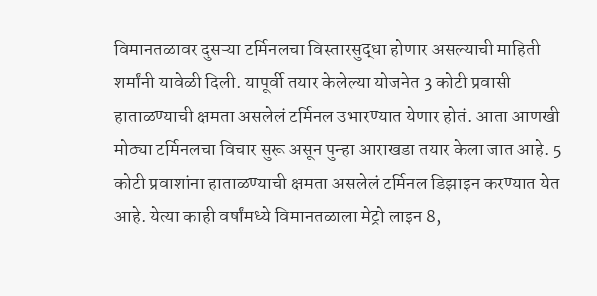विमानतळावर दुसऱ्या टर्मिनलचा विस्तारसुद्धा होणार असल्याची माहिती शर्मांनी यावेळी दिली. यापूर्वी तयार केलेल्या योजनेत 3 कोटी प्रवासी हाताळण्याची क्षमता असलेलं टर्मिनल उभारण्यात येणार होतं. आता आणखी मोठ्या टर्मिनलचा विचार सुरू असून पुन्हा आराखडा तयार केला जात आहे. 5 कोटी प्रवाशांना हाताळण्याची क्षमता असलेलं टर्मिनल डिझाइन करण्यात येत आहे. येत्या काही वर्षांमध्ये विमानतळाला मेट्रो लाइन 8,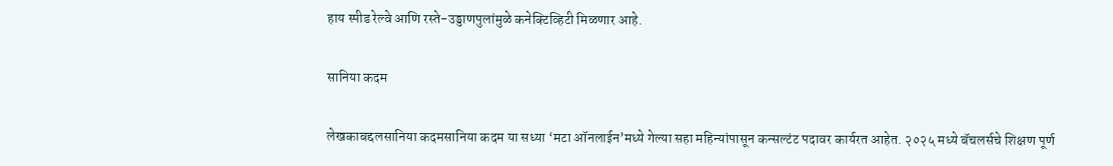हाय स्पीड रेल्वे आणि रस्ते-उड्डाणपुलांमुळे कनेक्टिव्हिटी मिळणार आहे.

सानिया कदम

लेखकाबद्दलसानिया कदमसानिया कदम या सध्या ‘मटा ऑनलाईन’मध्ये गेल्या सहा महिन्यांपासून कन्सल्टंट पदावर कार्यरत आहेत. २०२५ मध्ये बॅचलर्सचे शिक्षण पूर्ण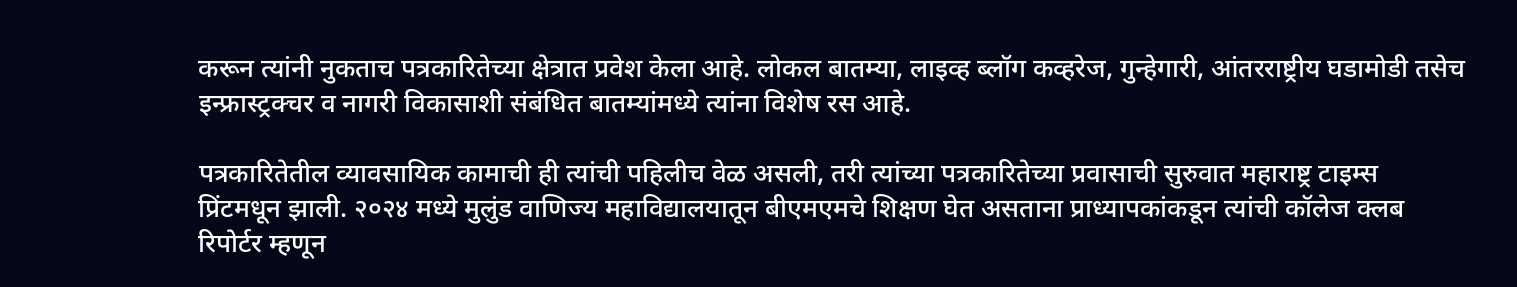करून त्यांनी नुकताच पत्रकारितेच्या क्षेत्रात प्रवेश केला आहे. लोकल बातम्या, लाइव्ह ब्लॉग कव्हरेज, गुन्हेगारी, आंतरराष्ट्रीय घडामोडी तसेच इन्फ्रास्ट्रक्चर व नागरी विकासाशी संबंधित बातम्यांमध्ये त्यांना विशेष रस आहे.

पत्रकारितेतील व्यावसायिक कामाची ही त्यांची पहिलीच वेळ असली, तरी त्यांच्या पत्रकारितेच्या प्रवासाची सुरुवात महाराष्ट्र टाइम्स प्रिंटमधून झाली. २०२४ मध्ये मुलुंड वाणिज्य महाविद्यालयातून बीएमएमचे शिक्षण घेत असताना प्राध्यापकांकडून त्यांची कॉलेज क्लब रिपोर्टर म्हणून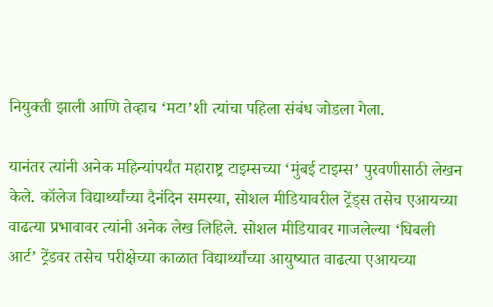नियुक्ती झाली आणि तेव्हाच ‘मटा’शी त्यांचा पहिला संबंध जोडला गेला.

यानंतर त्यांनी अनेक महिन्यांपर्यंत महाराष्ट्र टाइम्सच्या ‘मुंबई टाइम्स’ पुरवणीसाठी लेखन केले. कॉलेज विद्यार्थ्यांच्या दैनंदिन समस्या, सोशल मीडियावरील ट्रेंड्स तसेच एआयच्या वाढत्या प्रभावावर त्यांनी अनेक लेख लिहिले. सोशल मीडियावर गाजलेल्या ‘घिबली आर्ट’ ट्रेंडवर तसेच परीक्षेच्या काळात विद्यार्थ्यांच्या आयुष्यात वाढत्या एआयच्या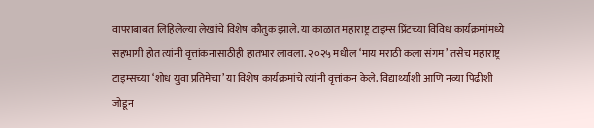वापराबाबत लिहिलेल्या लेखांचे विशेष कौतुक झाले. या काळात महाराष्ट्र टाइम्स प्रिंटच्या विविध कार्यक्रमांमध्ये सहभागी होत त्यांनी वृत्तांकनासाठीही हातभार लावला. २०२५ मधील ‘माय मराठी कला संगम’ तसेच महाराष्ट्र टाइम्सच्या ‘शोध युवा प्रतिमेचा’ या विशेष कार्यक्रमांचे त्यांनी वृत्तांकन केले. विद्यार्थ्यांशी आणि नव्या पिढीशी जोडून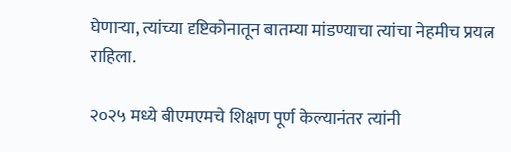घेणाऱ्या, त्यांच्या दृष्टिकोनातून बातम्या मांडण्याचा त्यांचा नेहमीच प्रयत्न राहिला.

२०२५ मध्ये बीएमएमचे शिक्षण पूर्ण केल्यानंतर त्यांनी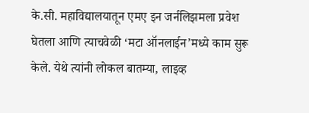के.सी. महाविद्यालयातून एमए इन जर्नलिझमला प्रवेश घेतला आणि त्याचवेळी ‘मटा ऑनलाईन’मध्ये काम सुरू केले. येथे त्यांनी लोकल बातम्या, लाइव्ह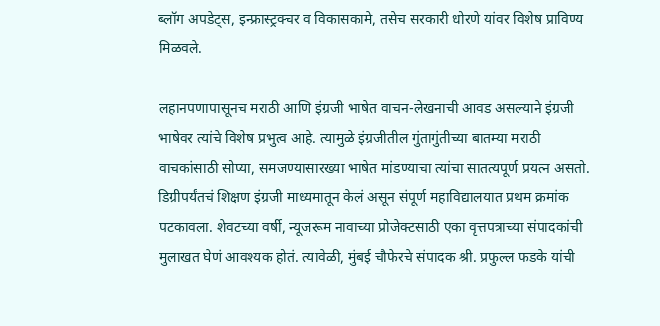ब्लॉग अपडेट्स, इन्फ्रास्ट्रक्चर व विकासकामे, तसेच सरकारी धोरणे यांवर विशेष प्राविण्य मिळवले.

लहानपणापासूनच मराठी आणि इंग्रजी भाषेत वाचन-लेखनाची आवड असल्याने इंग्रजी भाषेवर त्यांचे विशेष प्रभुत्व आहे. त्यामुळे इंग्रजीतील गुंतागुंतीच्या बातम्या मराठी वाचकांसाठी सोप्या, समजण्यासारख्या भाषेत मांडण्याचा त्यांचा सातत्यपूर्ण प्रयत्न असतो. डिग्रीपर्यंतचं शिक्षण इंग्रजी माध्यमातून केलं असून संपूर्ण महाविद्यालयात प्रथम क्रमांक पटकावला. शेवटच्या वर्षी, न्यूजरूम नावाच्या प्रोजेक्टसाठी एका वृत्तपत्राच्या संपादकांची मुलाखत घेणं आवश्यक होतं. त्यावेळी, मुंबई चौफेरचे संपादक श्री. प्रफुल्ल फडके यांची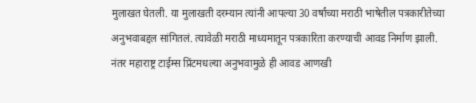मुलाखत घेतली. या मुलाखती दरम्यान त्यांनी आपल्या 30 वर्षांच्या मराठी भाषेतील पत्रकारीतेच्या अनुभवाबद्दल सांगितलं. त्यावेळी मराठी माध्यमातून पत्रकारिता करण्याची आवड निर्माण झाली. नंतर महाराष्ट्र टाईम्स प्रिंटमधल्या अनुभवामुळे ही आवड आणखी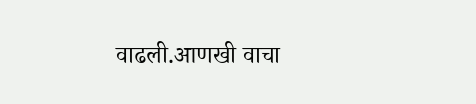वाढली.आणखी वाचा